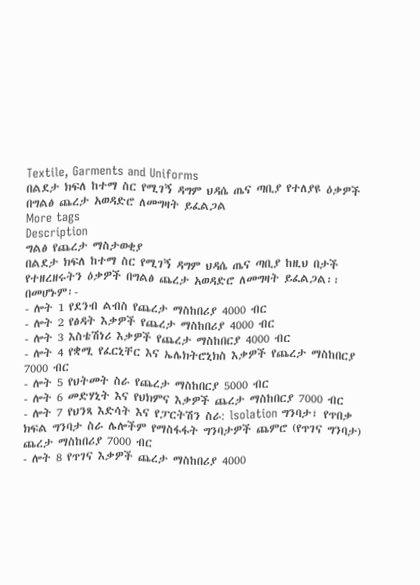Textile, Garments and Uniforms
በልደታ ክፍለ ከተማ ስር የሚገኝ ዳግም ህዳሴ ጤና ጣቢያ የተለያዩ ዕቃዎች በግልፅ ጨረታ አወዳድሮ ለመግዛት ይፈልጋል
More tags
Description
ግልፅ የጨረታ ማስታወቂያ
በልደታ ክፍለ ከተማ ስር የሚገኝ ዳግም ህዳሴ ጤና ጣቢያ ከዚህ በታች የተዘረዘሩትን ዕቃዎች በግልፅ ጨረታ አወዳድሮ ለመግዛት ይፈልጋል፡፡
በመሆኑም፡-
- ሎት 1 የደንብ ልብስ የጨረታ ማስከበሪያ 4000 ብር
- ሎት 2 የፅዳት እቃዎች የጨረታ ማስከበሪያ 4000 ብር
- ሎት 3 እስቴሽነሪ እቃዎች የጨረታ ማስከበርያ 4000 ብር
- ሎት 4 የቋሚ የፈርኒቸር እና ኤሌክትሮኒክስ እቃዎች የጨረታ ማስከበርያ 7000 ብር
- ሎት 5 የህትመት ስራ የጨረታ ማስከበርያ 5000 ብር
- ሎት 6 መድሃኒት እና የህክምና እቃዎች ጨረታ ማስከበርያ 7000 ብር
- ሎት 7 የህንጻ እድሳት እና የፓርትሽን ስራ: lsolation ግንባታ፣ የጥበቃ ክፍል ግንባታ ስራ ሌሎችም የማስፋፋት ግንባታዎች ጨምሮ (የጥገና ግንባታ) ጨረታ ማስከበሪያ 7000 ብር
- ሎት 8 የጥገና እቃዎች ጨረታ ማስከበሪያ 4000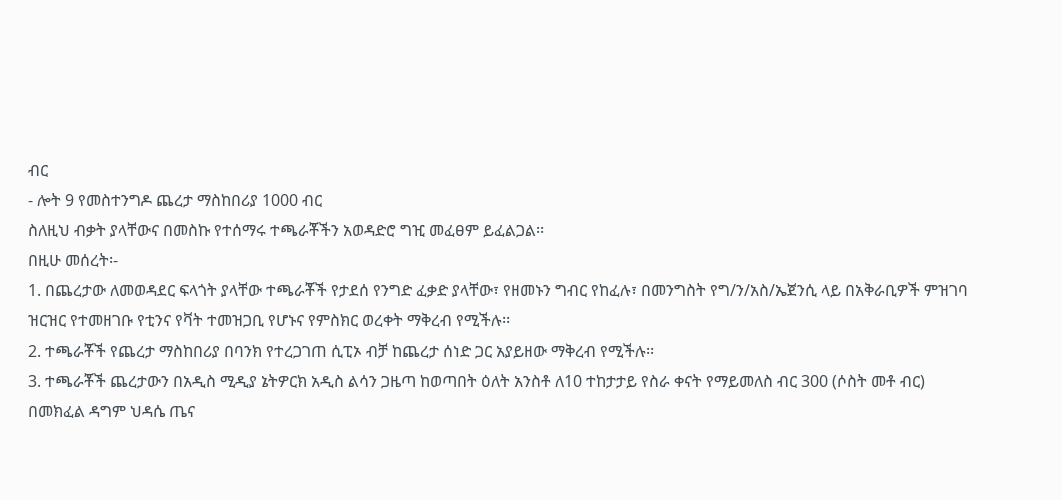ብር
- ሎት 9 የመስተንግዶ ጨረታ ማስከበሪያ 1000 ብር
ስለዚህ ብቃት ያላቸውና በመስኩ የተሰማሩ ተጫራቾችን አወዳድሮ ግዢ መፈፀም ይፈልጋል፡፡
በዚሁ መሰረት፡-
1. በጨረታው ለመወዳደር ፍላጎት ያላቸው ተጫራቾች የታደሰ የንግድ ፈቃድ ያላቸው፣ የዘመኑን ግብር የከፈሉ፣ በመንግስት የግ/ን/አስ/ኤጀንሲ ላይ በአቅራቢዎች ምዝገባ ዝርዝር የተመዘገቡ የቲንና የቫት ተመዝጋቢ የሆኑና የምስክር ወረቀት ማቅረብ የሚችሉ፡፡
2. ተጫራቾች የጨረታ ማስከበሪያ በባንክ የተረጋገጠ ሲፒኦ ብቻ ከጨረታ ሰነድ ጋር አያይዘው ማቅረብ የሚችሉ፡፡
3. ተጫራቾች ጨረታውን በአዲስ ሚዲያ ኔትዎርክ አዲስ ልሳን ጋዜጣ ከወጣበት ዕለት አንስቶ ለ10 ተከታታይ የስራ ቀናት የማይመለስ ብር 300 (ሶስት መቶ ብር) በመክፈል ዳግም ህዳሴ ጤና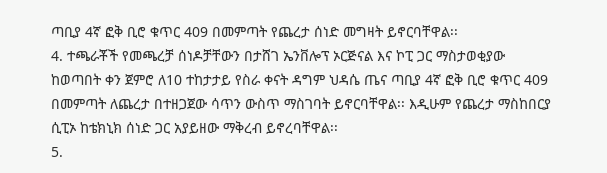ጣቢያ 4ኛ ፎቅ ቢሮ ቁጥር 409 በመምጣት የጨረታ ሰነድ መግዛት ይኖርባቸዋል፡፡
4. ተጫራቾች የመጫረቻ ሰነዶቻቸውን በታሸገ ኤንቨሎፕ ኦርጅናል እና ኮፒ ጋር ማስታወቂያው ከወጣበት ቀን ጀምሮ ለ10 ተከታታይ የስራ ቀናት ዳግም ህዳሴ ጤና ጣቢያ 4ኛ ፎቅ ቢሮ ቁጥር 409 በመምጣት ለጨረታ በተዘጋጀው ሳጥን ውስጥ ማስገባት ይኖርባቸዋል፡፡ እዲሁም የጨረታ ማስከበርያ ሲፒኦ ከቴክኒክ ሰነድ ጋር አያይዘው ማቅረብ ይኖረባቸዋል፡፡
5.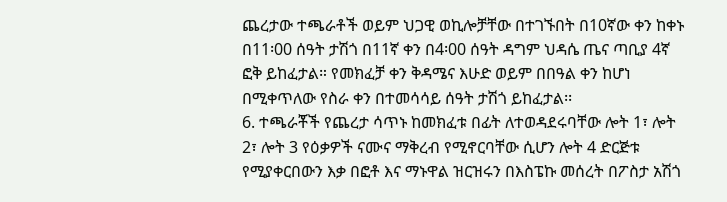ጨረታው ተጫራቶች ወይም ህጋዊ ወኪሎቻቸው በተገኙበት በ10ኛው ቀን ከቀኑ በ11፡00 ሰዓት ታሽጎ በ11ኛ ቀን በ4፡00 ሰዓት ዳግም ህዳሴ ጤና ጣቢያ 4ኛ ፎቅ ይከፈታል። የመክፈቻ ቀን ቅዳሜና እሁድ ወይም በበዓል ቀን ከሆነ በሚቀጥለው የስራ ቀን በተመሳሳይ ሰዓት ታሽጎ ይከፈታል፡፡
6. ተጫራቾች የጨረታ ሳጥኑ ከመክፈቱ በፊት ለተወዳደሩባቸው ሎት 1፣ ሎት 2፣ ሎት 3 የዕቃዎች ናሙና ማቅረብ የሚኖርባቸው ሲሆን ሎት 4 ድርጅቱ የሚያቀርበውን እቃ በፎቶ እና ማኑዋል ዝርዝሩን በእስፔኩ መሰረት በፖስታ አሽጎ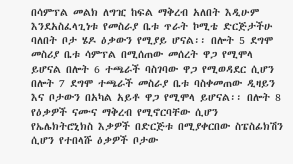በሳምፕል መልክ ለግዢ ከፍል ማቅረብ አለበት እዲሁም እንደአስፈላጊነቱ የመስራያ ቤቱ ጥራት ኮሚቴ ድርጅታችሁ ባለበት ቦታ ሄዶ ዕቃውን የሚያይ ሆናል፡፡ በሎት 5 ደግሞ መስሪያ ቤቱ ሳምፕል በሚሰጠው መሰረት ዋጋ የሚሞላ ይሆናል በሎት 6 ተጫራች ባስገባው ዋጋ የሚወዳደር ሲሆን በሎት 7 ደግሞ ተጫራች መስራያ ቤቱ ባስቀመጠው ዲዛይን እና ቦታውን በአካል አይቶ ዋጋ የሚሞላ ይሆናል፡፡ በሎት 8 የዕቃዎች ናሙና ማቅረብ የሚኖርባቸው ሲሆን የኤሌክትሮኒክስ እቃዎች በድርጅቱ በሚያቀርበው ስፔስፊክሽን ሲሆን የተበላሹ ዕቃዎች ቦታው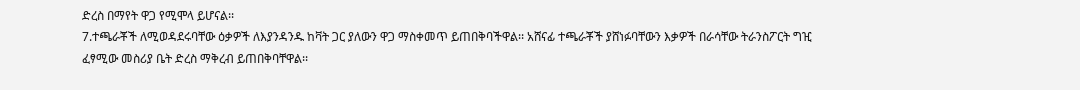ድረስ በማየት ዋጋ የሚሞላ ይሆናል፡፡
7.ተጫራቾች ለሚወዳደሩባቸው ዕቃዎች ለእያንዳንዱ ከቫት ጋር ያለውን ዋጋ ማስቀመጥ ይጠበቅባችዋል፡፡ አሸናፊ ተጫራቾች ያሸነፉባቸውን እቃዎች በራሳቸው ትራንስፖርት ግዢ ፈፃሚው መስሪያ ቤት ድረስ ማቅረብ ይጠበቅባቸዋል፡፡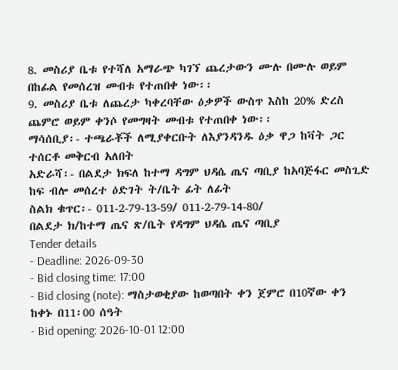8. መስሪያ ቤቱ የተሻለ አማራጭ ካገኘ ጨረታውን ሙሉ በሙሉ ወይም በከፊል የመሰረዝ መብቱ የተጠበቀ ነው፡፡
9. መስሪያ ቤቱ ለጨረታ ካቀረባቸው ዕቃዎች ውስጥ እስከ 20% ድረስ ጨምሮ ወይም ቀንሶ የመግዛት መብቱ የተጠበቀ ነው፡፡
ማሳሰቢያ፡- ተጫራቾች ለሚያቀርቡት ለእያንዳንዱ ዕቃ ዋጋ ከቫት ጋር ተሰርቶ መቅርብ አለበት
አድራሻ፡- በልደታ ክፍለ ከተማ ዳግም ህዳሴ ጤና ጣቢያ ከአባጅፋር መስጊድ ከፍ ብሎ መሰረተ ዕድገት ት/ቤት ፊት ለፊት
ስልክ ቁጥር፡- 011-2-79-13-59/ 011-2-79-14-80/
በልደታ ክ/ከተማ ጤና ጽ/ቤት የዳግም ህዳሴ ጤና ጣቢያ
Tender details
- Deadline: 2026-09-30
- Bid closing time: 17:00
- Bid closing (note): ማስታወቂያው ከወጣበት ቀን ጀምሮ በ10ኛው ቀን ከቀኑ በ11፡00 ሰዓት
- Bid opening: 2026-10-01 12:00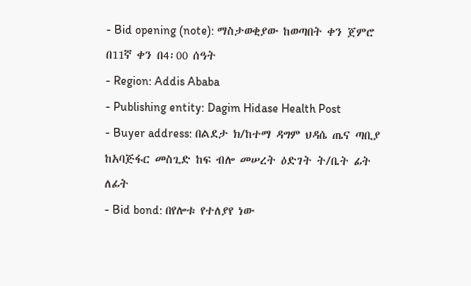- Bid opening (note): ማስታወቂያው ከወጣበት ቀን ጀምሮ በ11ኛ ቀን በ4፡00 ሰዓት
- Region: Addis Ababa
- Publishing entity: Dagim Hidase Health Post
- Buyer address: በልደታ ክ/ከተማ ዳግም ህዳሴ ጤና ጣቢያ ከአባጅፋር መስጊድ ከፍ ብሎ መሠረት ዕድገት ት/ቤት ፊት ለፊት
- Bid bond: በየሎቱ የተለያየ ነው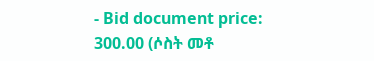- Bid document price: 300.00 (ሶስት መቶ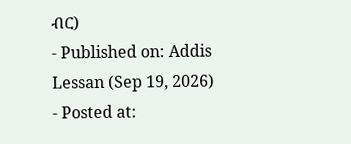ብር)
- Published on: Addis Lessan (Sep 19, 2026)
- Posted at: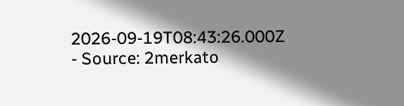2026-09-19T08:43:26.000Z
- Source: 2merkato